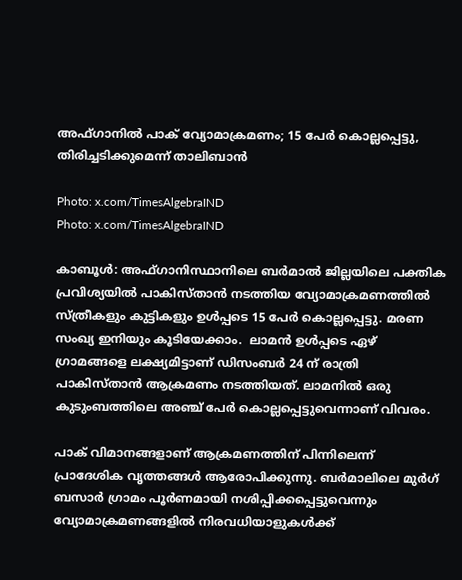അഫ്ഗാനില്‍ പാക് വ്യോമാക്രമണം; 15 പേര്‍ കൊല്ലപ്പെട്ടു, തിരിച്ചടിക്കുമെന്ന് താലിബാന്‍

Photo: x.com/TimesAlgebraIND
Photo: x.com/TimesAlgebraIND

കാബൂള്‍: അഫ്ഗാനിസ്ഥാനിലെ ബര്‍മാല്‍ ജില്ലയിലെ പക്തിക പ്രവിശ്യയില്‍ പാകിസ്താന്‍ നടത്തിയ വ്യോമാക്രമണത്തില്‍ സ്ത്രീകളും കുട്ടികളും ഉള്‍പ്പടെ 15 പേര്‍ കൊല്ലപ്പെട്ടു. മരണ സംഖ്യ ഇനിയും കൂടിയേക്കാം.  ലാമന്‍ ഉള്‍പ്പടെ ഏഴ് ഗ്രാമങ്ങളെ ലക്ഷ്യമിട്ടാണ് ഡിസംബര്‍ 24 ന് രാത്രി പാകിസ്താന്‍ ആക്രമണം നടത്തിയത്. ലാമനില്‍ ഒരു കുടുംബത്തിലെ അഞ്ച് പേര്‍ കൊല്ലപ്പെട്ടുവെന്നാണ് വിവരം.

പാക് വിമാനങ്ങളാണ് ആക്രമണത്തിന് പിന്നിലെന്ന് പ്രാദേശിക വൃത്തങ്ങള്‍ ആരോപിക്കുന്നു. ബര്‍മാലിലെ മുര്‍ഗ് ബസാര്‍ ഗ്രാമം പൂര്‍ണമായി നശിപ്പിക്കപ്പെട്ടുവെന്നും വ്യോമാക്രമണങ്ങളില്‍ നിരവധിയാളുകള്‍ക്ക്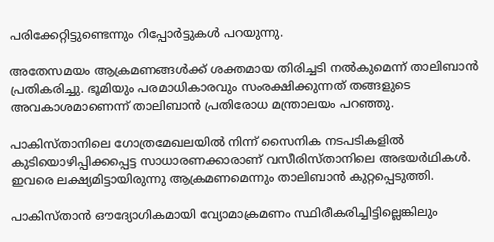പരിക്കേറ്റിട്ടുണ്ടെന്നും റിപ്പോര്‍ട്ടുകള്‍ പറയുന്നു.

അതേസമയം ആക്രമണങ്ങള്‍ക്ക് ശക്തമായ തിരിച്ചടി നല്‍കുമെന്ന് താലിബാന്‍ പ്രതികരിച്ചു. ഭൂമിയും പരമാധികാരവും സംരക്ഷിക്കുന്നത് തങ്ങളുടെ അവകാശമാണെന്ന് താലിബാന്‍ പ്രതിരോധ മന്ത്രാലയം പറഞ്ഞു.

പാകിസ്താനിലെ ഗോത്രമേഖലയില്‍ നിന്ന് സൈനിക നടപടികളില്‍ കുടിയൊഴിപ്പിക്കപ്പെട്ട സാധാരണക്കാരാണ് വസീരിസ്താനിലെ അഭയര്‍ഥികള്‍. ഇവരെ ലക്ഷ്യമിട്ടായിരുന്നു ആക്രമണമെന്നും താലിബാന്‍ കുറ്റപ്പെടുത്തി.

പാകിസ്താന്‍ ഔദ്യോഗികമായി വ്യോമാക്രമണം സ്ഥിരീകരിച്ചിട്ടില്ലെങ്കിലും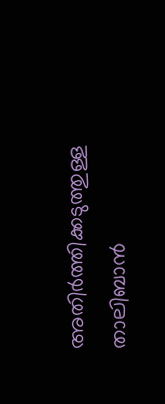അതിര്‍ത്തിക്കടുത്തുള്ള താലിബാന്‍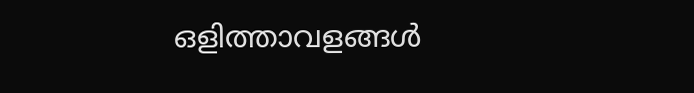ഒളിത്താവളങ്ങള്‍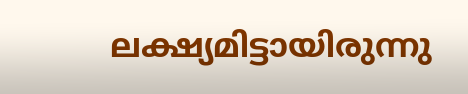ലക്ഷ്യമിട്ടായിരുന്നു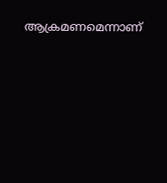ആക്രമണമെന്നാണ്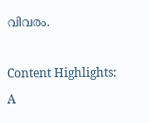വിവരം.

Content Highlights: A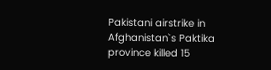Pakistani airstrike in Afghanistan`s Paktika province killed 15